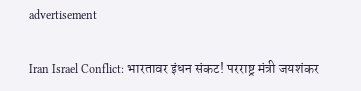advertisement

Iran Israel Conflict: भारतावर इंधन संकट! परराष्ट्र मंत्री जयशंकर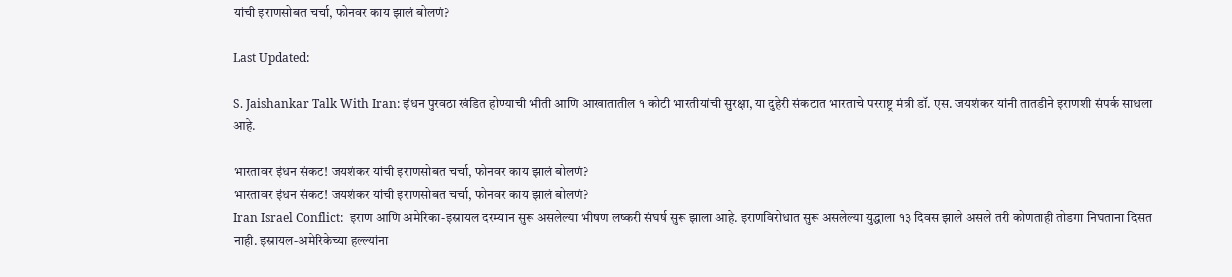यांची इराणसोबत चर्चा, फोनवर काय झालं बोलणं?

Last Updated:

S. Jaishankar Talk With Iran: इंधन पुरवठा खंडित होण्याची भीती आणि आखातातील १ कोटी भारतीयांची सुरक्षा, या दुहेरी संकटात भारताचे परराष्ट्र मंत्री डॉ. एस. जयशंकर यांनी तातडीने इराणशी संपर्क साधला आहे.

भारतावर इंधन संकट! जयशंकर यांची इराणसोबत चर्चा, फोनवर काय झालं बोलणं?
भारतावर इंधन संकट! जयशंकर यांची इराणसोबत चर्चा, फोनवर काय झालं बोलणं?
Iran Israel Conflict:  इराण आणि अमेरिका-इस्रायल दरम्यान सुरू असलेल्या भीषण लष्करी संघर्ष सुरू झाला आहे. इराणविरोधात सुरू असलेल्या युद्धाला १३ दिवस झाले असले तरी कोणताही तोडगा निघताना दिसत नाही. इस्रायल-अमेरिकेच्या हल्ल्यांना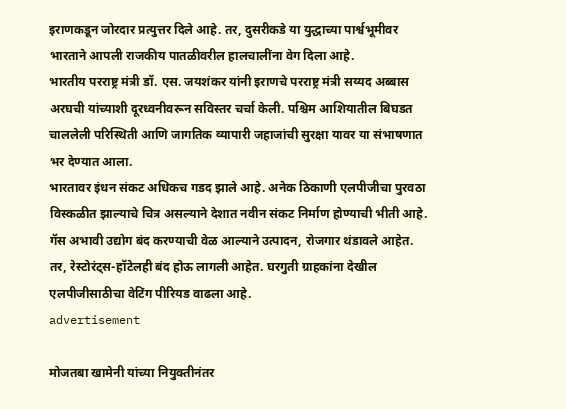इराणकडून जोरदार प्रत्युत्तर दिले आहे. तर, दुसरीकडे या युद्धाच्या पार्श्वभूमीवर भारताने आपली राजकीय पातळीवरील हालचालींना वेग दिला आहे.
भारतीय परराष्ट्र मंत्री डॉ. एस. जयशंकर यांनी इराणचे परराष्ट्र मंत्री सय्यद अब्बास अरघची यांच्याशी दूरध्वनीवरून सविस्तर चर्चा केली. पश्चिम आशियातील बिघडत चाललेली परिस्थिती आणि जागतिक व्यापारी जहाजांची सुरक्षा यावर या संभाषणात भर देण्यात आला.
भारतावर इंधन संकट अधिकच गडद झाले आहे. अनेक ठिकाणी एलपीजीचा पुरवठा विस्कळीत झाल्याचे चित्र असल्याने देशात नवीन संकट निर्माण होण्याची भीती आहे. गॅस अभावी उद्योग बंद करण्याची वेळ आल्याने उत्पादन, रोजगार थंडावले आहेत. तर, रेस्टोरंट्स-हॉटेलही बंद होऊ लागली आहेत. घरगुती ग्राहकांना देखील एलपीजीसाठीचा वेटिंग पीरियड वाढला आहे.
advertisement

मोजतबा खामेनी यांच्या नियुक्तीनंतर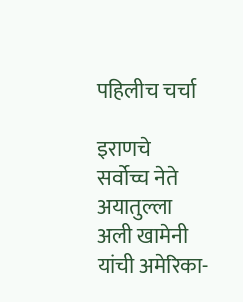पहिलीच चर्चा

इराणचे सर्वोच्च नेते अयातुल्ला अली खामेनी यांची अमेरिका-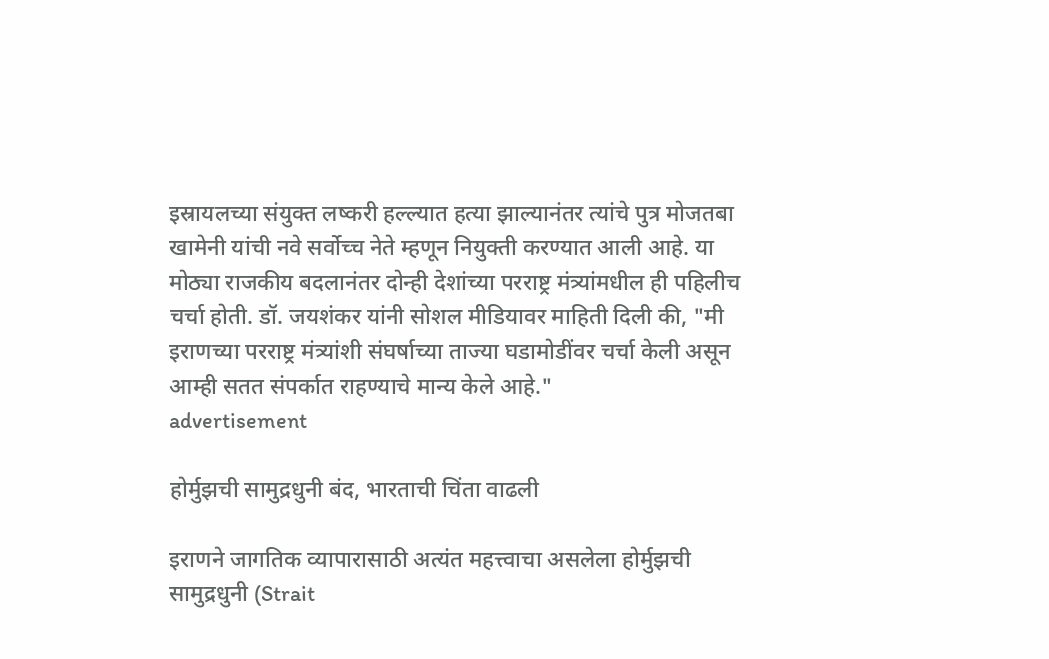इस्रायलच्या संयुक्त लष्करी हल्ल्यात हत्या झाल्यानंतर त्यांचे पुत्र मोजतबा खामेनी यांची नवे सर्वोच्च नेते म्हणून नियुक्ती करण्यात आली आहे. या मोठ्या राजकीय बदलानंतर दोन्ही देशांच्या परराष्ट्र मंत्र्यांमधील ही पहिलीच चर्चा होती. डॉ. जयशंकर यांनी सोशल मीडियावर माहिती दिली की, "मी इराणच्या परराष्ट्र मंत्र्यांशी संघर्षाच्या ताज्या घडामोडींवर चर्चा केली असून आम्ही सतत संपर्कात राहण्याचे मान्य केले आहे."
advertisement

होर्मुझची सामुद्रधुनी बंद, भारताची चिंता वाढली

इराणने जागतिक व्यापारासाठी अत्यंत महत्त्वाचा असलेला होर्मुझची सामुद्रधुनी (Strait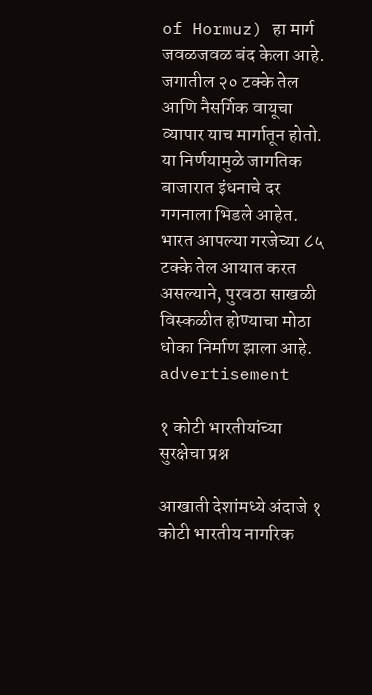of Hormuz) हा मार्ग जवळजवळ बंद केला आहे. जगातील २० टक्के तेल आणि नैसर्गिक वायूचा व्यापार याच मार्गातून होतो. या निर्णयामुळे जागतिक बाजारात इंधनाचे दर गगनाला भिडले आहेत. भारत आपल्या गरजेच्या ८५ टक्के तेल आयात करत असल्याने, पुरवठा साखळी विस्कळीत होण्याचा मोठा धोका निर्माण झाला आहे.
advertisement

१ कोटी भारतीयांच्या सुरक्षेचा प्रश्न

आखाती देशांमध्ये अंदाजे १ कोटी भारतीय नागरिक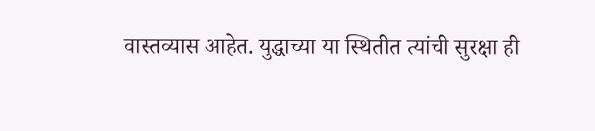वास्तव्यास आहेत. युद्धाच्या या स्थितीत त्यांची सुरक्षा ही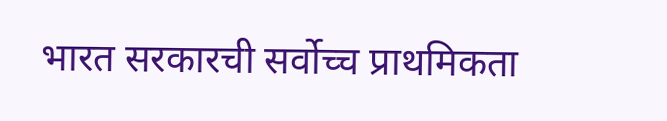भारत सरकारची सर्वोच्च प्राथमिकता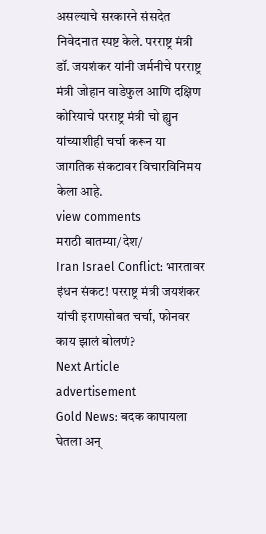असल्याचे सरकारने संसदेत निवेदनात स्पष्ट केले. परराष्ट्र मंत्री डॉ. जयशंकर यांनी जर्मनीचे परराष्ट्र मंत्री जोहान वाडेफुल आणि दक्षिण कोरियाचे परराष्ट्र मंत्री चो ह्युन यांच्याशीही चर्चा करून या जागतिक संकटावर विचारविनिमय केला आहे.
view comments
मराठी बातम्या/देश/
Iran Israel Conflict: भारतावर इंधन संकट! परराष्ट्र मंत्री जयशंकर यांची इराणसोबत चर्चा, फोनवर काय झालं बोलणं?
Next Article
advertisement
Gold News: बदक कापायला घेतला अन्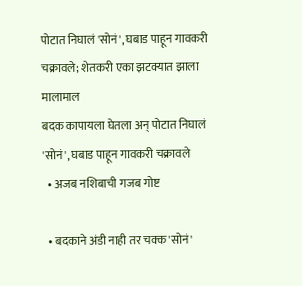पोटात निघालं 'सोनं', घबाड पाहून गावकरी चक्रावले; शेतकरी एका झटक्यात झाला मालामाल
बदक कापायला घेतला अन् पोटात निघालं 'सोनं', घबाड पाहून गावकरी चक्रावले
  • अजब नशिबाची गजब गोष्ट

  • बदकाने अंडी नाही तर चक्क 'सोनं'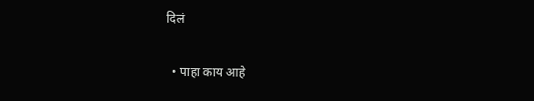दिलं

  • पाहा काय आहे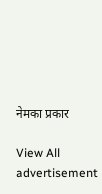नेमका प्रकार

View All
advertisement